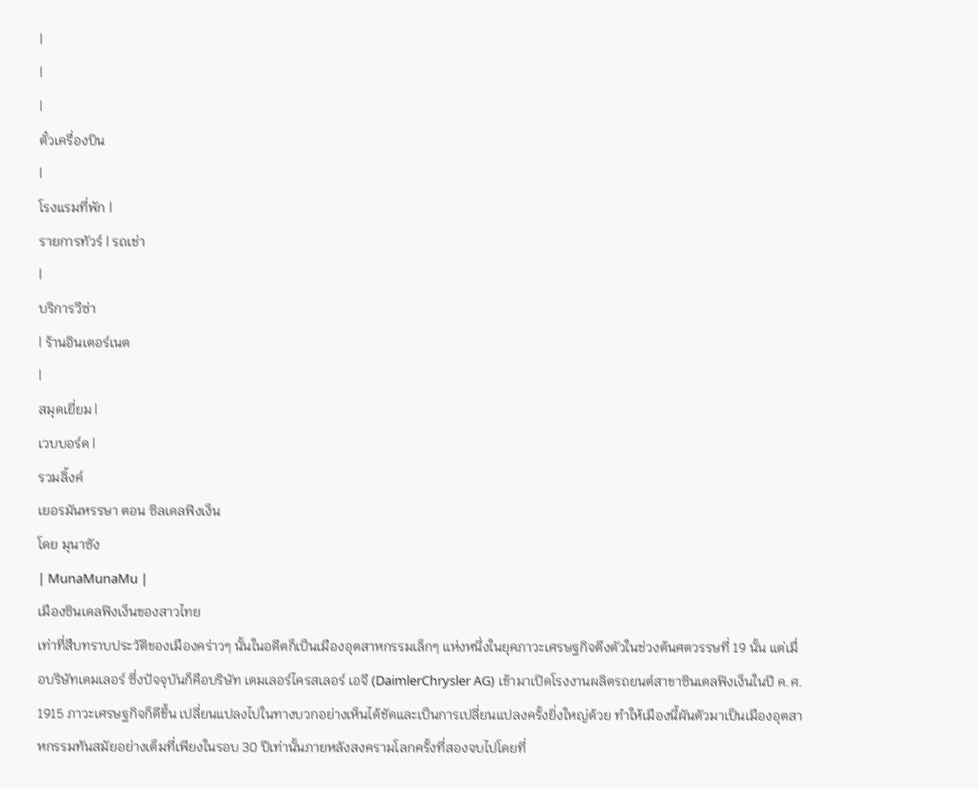|
|
|
ตั๋วเครื่องบิน
|
โรงแรมที่พัก |
รายการทัวร์ | รถเช่า
|
บริการวีซ่า
| ร้านอินเตอร์เนต
|
สมุดเยี่ยม |
เวบบอร์ด |
รวมลิ้งค์
เยอรมันหรรษา ตอน ซิลเดลฟิงเง็น
โดย มุนาซัง
| MunaMunaMu |
เมืองซินเดลฟิงเง็นของสาวไทย
เท่าที่สืบทราบประวัติของเมืองคร่าวๆ นั้นในอดีตก็เป็นเมืองอุตสาหกรรมเล็กๆ แห่งหนึ่งในยุคภาวะเศรษฐกิจตึงตัวในช่วงต้นศตวรรษที่ 19 นั้น แต่เมื่อบริษัทเดมเลอร์ ซึ่งปัจจุบันก็คือบริษัท เดมเลอร์ไครสเลอร์ เอจี (DaimlerChrysler AG) เข้ามาเปิดโรงงานผลิตรถยนต์สาขาซินเดลฟิงเง็นในปี ค.ศ. 1915 ภาวะเศรษฐกิจก็ดีขึ้น เปลี่ยนแปลงไปในทางบวกอย่างเห็นได้ชัดและเป็นการเปลี่ยนแปลงครั้งยิ่งใหญ่ด้วย ทำให้เมืองนี้ผันตัวมาเป็นเมืองอุตสาหกรรมทันสมัยอย่างเต็มที่เพียงในรอบ 30 ปีเท่านั้นภายหลังสงครามโลกครั้งที่สองจบไปโดยที่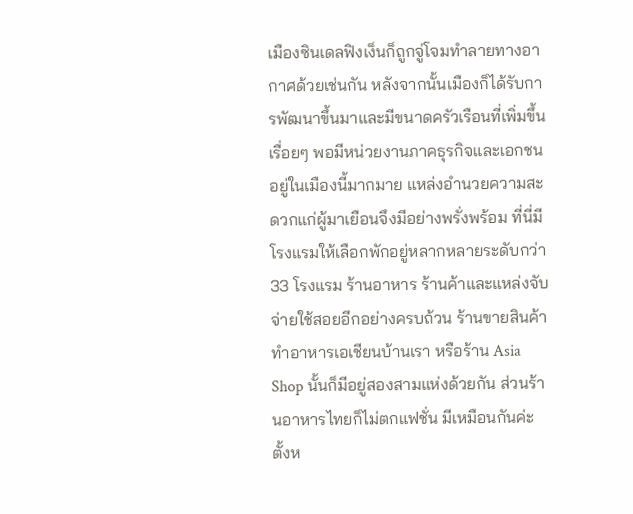เมืองซินเดลฟิงเง็นก็ถูกจู่โจมทำลายทางอากาศด้วยเช่นกัน หลังจากนั้นเมืองก็ได้รับการพัฒนาขึ้นมาและมีขนาดครัวเรือนที่เพิ่มขึ้นเรื่อยๆ พอมีหน่วยงานภาคธุรกิจและเอกชนอยู่ในเมืองนี้มากมาย แหล่งอำนวยความสะดวกแก่ผู้มาเยือนจึงมีอย่างพรั่งพร้อม ที่นี่มีโรงแรมให้เลือกพักอยู่หลากหลายระดับกว่า 33 โรงแรม ร้านอาหาร ร้านค้าและแหล่งจับจ่ายใช้สอยอีกอย่างครบถ้วน ร้านขายสินค้าทำอาหารเอเชียนบ้านเรา หรือร้าน Asia Shop นั้นก็มีอยู่สองสามแห่งด้วยกัน ส่วนร้านอาหารไทยก็ไม่ตกแฟชั่น มีเหมือนกันค่ะตั้งห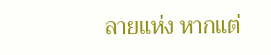ลายแห่ง หากแต่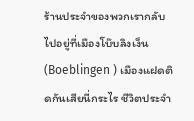ร้านประจำของพวกเรากลับไปอยู่ที่เมืองโบ๊บลิงเง็น (Boeblingen ) เมืองแฝดติดกันเสียนี่กระไร ชีวิตประจำ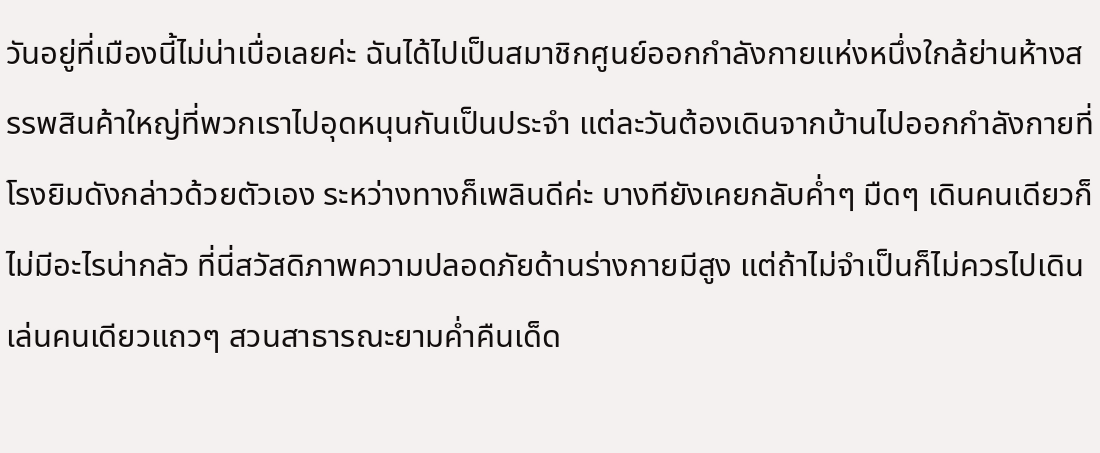วันอยู่ที่เมืองนี้ไม่น่าเบื่อเลยค่ะ ฉันได้ไปเป็นสมาชิกศูนย์ออกกำลังกายแห่งหนึ่งใกล้ย่านห้างสรรพสินค้าใหญ่ที่พวกเราไปอุดหนุนกันเป็นประจำ แต่ละวันต้องเดินจากบ้านไปออกกำลังกายที่โรงยิมดังกล่าวด้วยตัวเอง ระหว่างทางก็เพลินดีค่ะ บางทียังเคยกลับค่ำๆ มืดๆ เดินคนเดียวก็ไม่มีอะไรน่ากลัว ที่นี่สวัสดิภาพความปลอดภัยด้านร่างกายมีสูง แต่ถ้าไม่จำเป็นก็ไม่ควรไปเดินเล่นคนเดียวแถวๆ สวนสาธารณะยามค่ำคืนเด็ด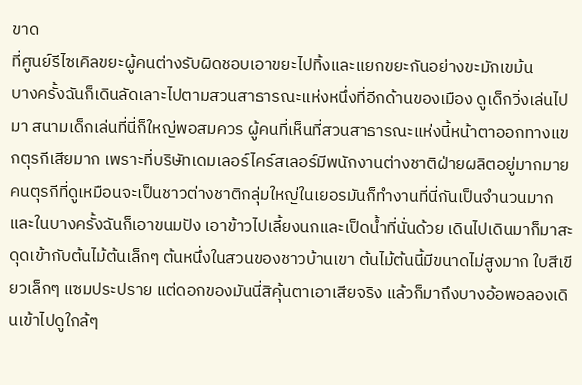ขาด
ที่ศูนย์รีไซเคิลขยะผู้คนต่างรับผิดชอบเอาขยะไปทิ้งและแยกขยะกันอย่างขะมักเขม้น
บางครั้งฉันก็เดินลัดเลาะไปตามสวนสาธารณะแห่งหนึ่งที่อีกด้านของเมือง ดูเด็กวิ่งเล่นไปมา สนามเด็กเล่นที่นี่ก็ใหญ่พอสมควร ผู้คนที่เห็นที่สวนสาธารณะแห่งนี้หน้าตาออกทางแขกตุรกีเสียมาก เพราะที่บริษัทเดมเลอร์ไคร์สเลอร์มีพนักงานต่างชาติฝ่ายผลิตอยู่มากมาย คนตุรกีที่ดูเหมือนจะเป็นชาวต่างชาติกลุ่มใหญ่ในเยอรมันก็ทำงานที่นี่กันเป็นจำนวนมาก และในบางครั้งฉันก็เอาขนมปัง เอาข้าวไปเลี้ยงนกและเป็ดน้ำที่นั่นด้วย เดินไปเดินมาก็มาสะดุดเข้ากับต้นไม้ต้นเล็กๆ ต้นหนึ่งในสวนของชาวบ้านเขา ต้นไม้ต้นนี้มีขนาดไม่สูงมาก ใบสีเขียวเล็กๆ แซมประปราย แต่ดอกของมันนี่สิคุ้นตาเอาเสียจริง แล้วก็มาถึงบางอ้อพอลองเดินเข้าไปดูใกล้ๆ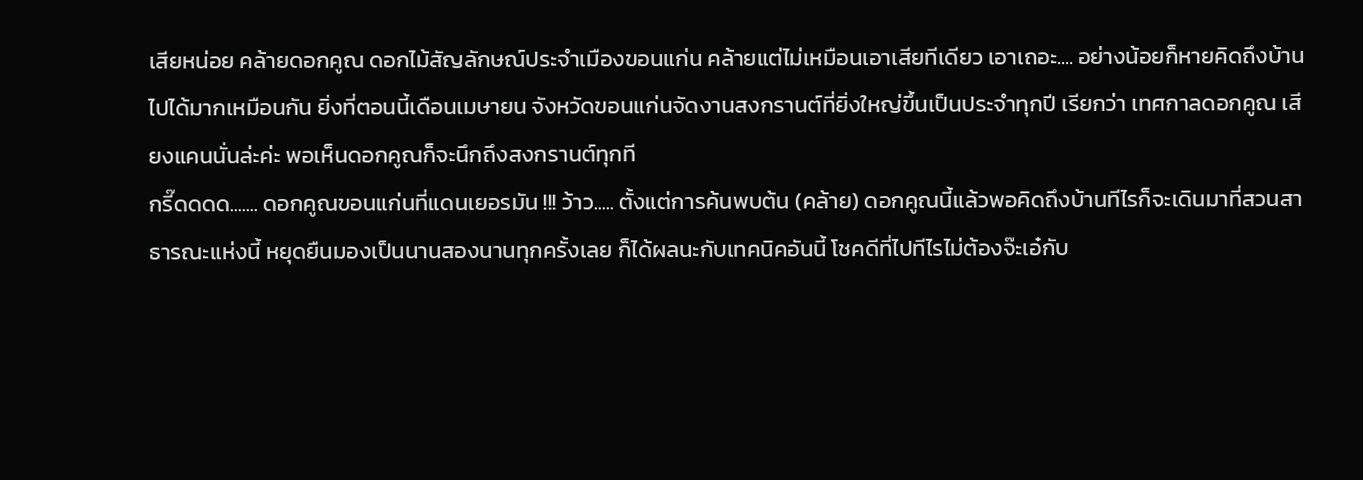เสียหน่อย คล้ายดอกคูณ ดอกไม้สัญลักษณ์ประจำเมืองขอนแก่น คล้ายแต่ไม่เหมือนเอาเสียทีเดียว เอาเถอะ.... อย่างน้อยก็หายคิดถึงบ้านไปได้มากเหมือนกัน ยิ่งที่ตอนนี้เดือนเมษายน จังหวัดขอนแก่นจัดงานสงกรานต์ที่ยิ่งใหญ่ขึ้นเป็นประจำทุกปี เรียกว่า เทศกาลดอกคูณ เสียงแคนนั่นล่ะค่ะ พอเห็นดอกคูณก็จะนึกถึงสงกรานต์ทุกที
กรี๊ดดดด....... ดอกคูณขอนแก่นที่แดนเยอรมัน !!! ว้าว..... ตั้งแต่การค้นพบต้น (คล้าย) ดอกคูณนี้แล้วพอคิดถึงบ้านทีไรก็จะเดินมาที่สวนสาธารณะแห่งนี้ หยุดยืนมองเป็นนานสองนานทุกครั้งเลย ก็ได้ผลนะกับเทคนิคอันนี้ โชคดีที่ไปทีไรไม่ต้องจ๊ะเอ๋กับ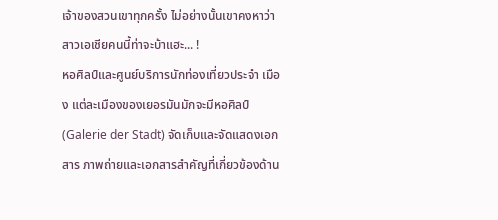เจ้าของสวนเขาทุกครั้ง ไม่อย่างนั้นเขาคงหาว่าสาวเอเชียคนนี้ท่าจะบ้าแฮะ... !
หอศิลป์และศูนย์บริการนักท่องเที่ยวประจำ เมือง แต่ละเมืองของเยอรมันมักจะมีหอศิลป์ (Galerie der Stadt) จัดเก็บและจัดแสดงเอกสาร ภาพถ่ายและเอกสารสำคัญที่เกี่ยวข้องด้าน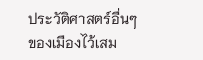ประวัติศาสตร์อื่นๆ ของเมืองไว้เสม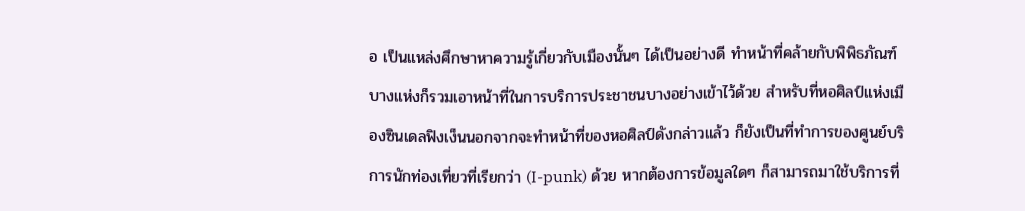อ เป็นแหล่งศึกษาหาความรู้เกี่ยวกับเมืองนั้นๆ ได้เป็นอย่างดี ทำหน้าที่คล้ายกับพิพิธภัณฑ์ บางแห่งก็รวมเอาหน้าที่ในการบริการประชาชนบางอย่างเข้าไว้ด้วย สำหรับที่หอศิลป์แห่งเมืองซินเดลฟิงเง็นนอกจากจะทำหน้าที่ของหอศิลป์ดังกล่าวแล้ว ก็ยังเป็นที่ทำการของศูนย์บริการนักท่องเที่ยวที่เรียกว่า (I-punk) ด้วย หากต้องการข้อมูลใดๆ ก็สามารถมาใช้บริการที่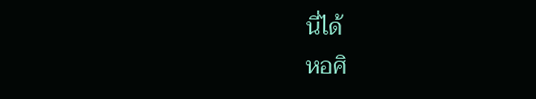นี่ได้
หอศิ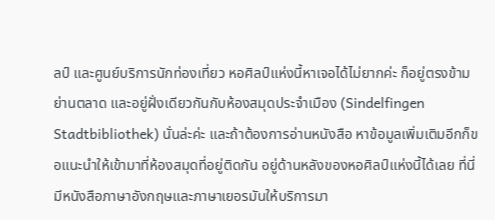ลป์ และศูนย์บริการนักท่องเที่ยว หอศิลป์แห่งนี้หาเจอได้ไม่ยากค่ะ ก็อยู่ตรงข้ามย่านตลาด และอยู่ฝั่งเดียวกันกับห้องสมุดประจำเมือง (Sindelfingen Stadtbibliothek) นั่นล่ะค่ะ และถ้าต้องการอ่านหนังสือ หาข้อมูลเพิ่มเติมอีกก็ขอแนะนำให้เข้ามาที่ห้องสมุดที่อยู่ติดกัน อยู่ด้านหลังของหอศิลป์แห่งนี้ได้เลย ที่นี่มีหนังสือภาษาอังกฤษและภาษาเยอรมันให้บริการมา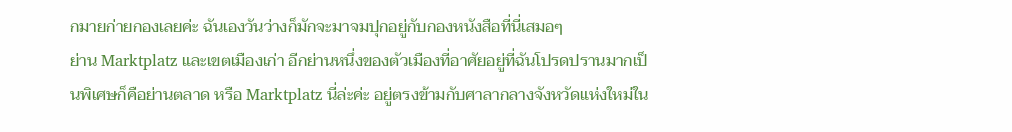กมายก่ายกองเลยค่ะ ฉันเองวันว่างก็มักจะมาจมปุกอยู่กับกองหนังสือที่นี่เสมอๆ
ย่าน Marktplatz และเขตเมืองเก่า อีกย่านหนึ่งของตัวเมืองที่อาศัยอยู่ที่ฉันโปรดปรานมากเป็นพิเศษก็คือย่านตลาด หรือ Marktplatz นี่ล่ะค่ะ อยู่ตรงข้ามกับศาลากลางจังหวัดแห่งใหม่ใน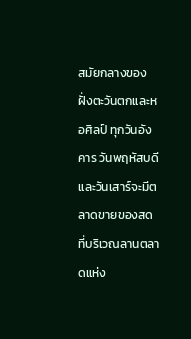สมัยกลางของฝั่งตะวันตกและหอศิลป์ ทุกวันอังคาร วันพฤหัสบดี และวันเสาร์จะมีตลาดขายของสดที่บริเวณลานตลาดแห่ง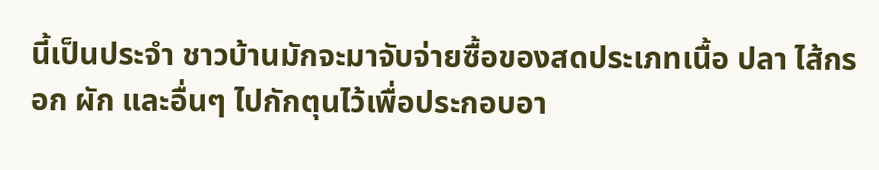นี้เป็นประจำ ชาวบ้านมักจะมาจับจ่ายซื้อของสดประเภทเนื้อ ปลา ไส้กรอก ผัก และอื่นๆ ไปกักตุนไว้เพื่อประกอบอา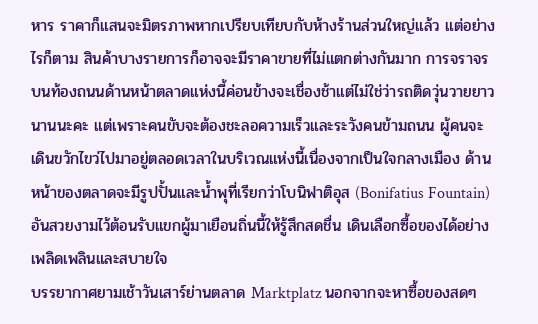หาร ราคาก็แสนจะมิตรภาพหากเปรียบเทียบกับห้างร้านส่วนใหญ่แล้ว แต่อย่างไรก็ตาม สินค้าบางรายการก็อาจจะมีราคาขายที่ไม่แตกต่างกันมาก การจราจรบนท้องถนนด้านหน้าตลาดแห่งนี้ค่อนข้างจะเชื่องช้าแต่ไม่ใช่ว่ารถติดวุ่นวายยาวนานนะคะ แต่เพราะคนขับจะต้องชะลอความเร็วและระวังคนข้ามถนน ผู้คนจะเดินขวักไขว่ไปมาอยู่ตลอดเวลาในบริเวณแห่งนี้เนื่องจากเป็นใจกลางเมือง ด้านหน้าของตลาดจะมีรูปปั้นและน้ำพุที่เรียกว่าโบนิฟาติอุส (Bonifatius Fountain) อันสวยงามไว้ต้อนรับแขกผู้มาเยือนถิ่นนี้ให้รู้สึกสดชื่น เดินเลือกซื้อของได้อย่างเพลิดเพลินและสบายใจ
บรรยากาศยามเช้าวันเสาร์ย่านตลาด Marktplatz นอกจากจะหาซื้อของสดๆ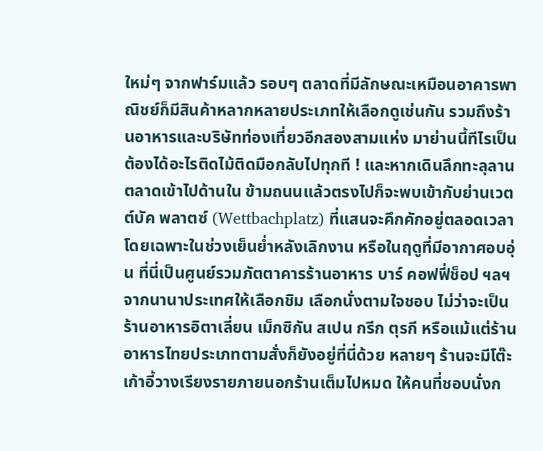ใหม่ๆ จากฟาร์มแล้ว รอบๆ ตลาดที่มีลักษณะเหมือนอาคารพาณิชย์ก็มีสินค้าหลากหลายประเภทให้เลือกดูเช่นกัน รวมถึงร้านอาหารและบริษัทท่องเที่ยวอีกสองสามแห่ง มาย่านนี้ทีไรเป็นต้องได้อะไรติดไม้ติดมือกลับไปทุกที ! และหากเดินลึกทะลุลานตลาดเข้าไปด้านใน ข้ามถนนแล้วตรงไปก็จะพบเข้ากับย่านเวตต์บัค พลาตซ์ (Wettbachplatz) ที่แสนจะคึกคักอยู่ตลอดเวลา โดยเฉพาะในช่วงเย็นย่ำหลังเลิกงาน หรือในฤดูที่มีอากาศอบอุ่น ที่นี่เป็นศูนย์รวมภัตตาคารร้านอาหาร บาร์ คอฟฟี่ช็อป ฯลฯ จากนานาประเทศให้เลือกชิม เลือกนั่งตามใจชอบ ไม่ว่าจะเป็นร้านอาหารอิตาเลี่ยน เม็กซิกัน สเปน กรีก ตุรกี หรือแม้แต่ร้านอาหารไทยประเภทตามสั่งก็ยังอยู่ที่นี่ด้วย หลายๆ ร้านจะมีโต๊ะเก้าอี้วางเรียงรายภายนอกร้านเต็มไปหมด ให้คนที่ชอบนั่งก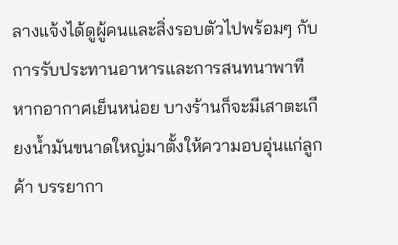ลางแจ้งได้ดูผู้คนและสิ่งรอบตัวไปพร้อมๆ กับการรับประทานอาหารและการสนทนาพาที หากอากาศเย็นหน่อย บางร้านก็จะมีเสาตะเกียงน้ำมันขนาดใหญ่มาตั้งให้ความอบอุ่นแก่ลูกค้า บรรยากา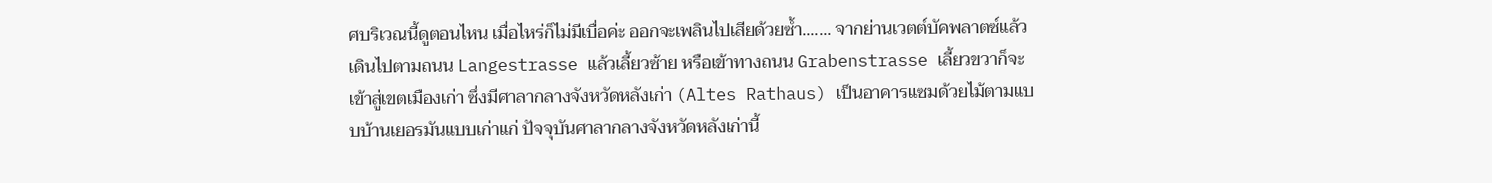ศบริเวณนี้ดูตอนไหน เมื่อไหร่ก็ไม่มีเบื่อค่ะ ออกจะเพลินไปเสียด้วยซ้ำ....... จากย่านเวตต์บัคพลาตซ์แล้วเดินไปตามถนน Langestrasse แล้วเลี้ยวซ้าย หรือเข้าทางถนน Grabenstrasse เลี้ยวขวาก็จะเข้าสู่เขตเมืองเก่า ซึ่งมีศาลากลางจังหวัดหลังเก่า (Altes Rathaus) เป็นอาคารแซมด้วยไม้ตามแบบบ้านเยอรมันแบบเก่าแก่ ปัจจุบันศาลากลางจังหวัดหลังเก่านี้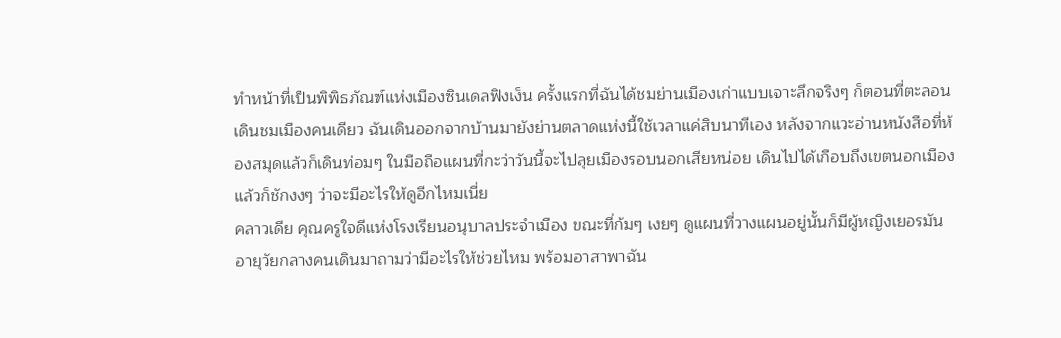ทำหน้าที่เป็นพิพิธภัณฑ์แห่งเมืองซินเดลฟิงเง็น ครั้งแรกที่ฉันได้ชมย่านเมืองเก่าแบบเจาะลึกจริงๆ ก็ตอนที่ตะลอนเดินชมเมืองคนเดียว ฉันเดินออกจากบ้านมายังย่านตลาดแห่งนี้ใช้เวลาแค่สิบนาทีเอง หลังจากแวะอ่านหนังสือที่ห้องสมุดแล้วก็เดินท่อมๆ ในมือถือแผนที่กะว่าวันนี้จะไปลุยเมืองรอบนอกเสียหน่อย เดินไปได้เกือบถึงเขตนอกเมืองแล้วก็ชักงงๆ ว่าจะมีอะไรให้ดูอีกไหมเนี่ย
คลาวเดีย คุณครูใจดีแห่งโรงเรียนอนุบาลประจำเมือง ขณะที่ก้มๆ เงยๆ ดูแผนที่วางแผนอยู่นั้นก็มีผู้หญิงเยอรมันอายุวัยกลางคนเดินมาถามว่ามีอะไรให้ช่วยไหม พร้อมอาสาพาฉัน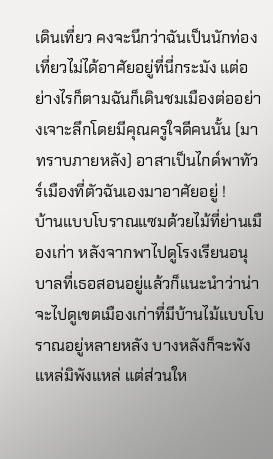เดินเที่ยว คงจะนึกว่าฉันเป็นนักท่องเที่ยวไม่ได้อาศัยอยู่ที่นี่กระมัง แต่อย่างไรก็ตามฉันก็เดินชมเมืองต่ออย่างเจาะลึกโดยมีคุณครูใจดีคนนั้น (มาทราบภายหลัง) อาสาเป็นไกด์พาทัวร์เมืองที่ตัวฉันเองมาอาศัยอยู่ !
บ้านแบบโบราณแซมด้วยไม้ที่ย่านเมืองเก่า หลังจากพาไปดูโรงเรียนอนุบาลที่เธอสอนอยู่แล้วก็แนะนำว่าน่าจะไปดูเขตเมืองเก่าที่มีบ้านไม้แบบโบราณอยู่หลายหลัง บางหลังก็จะพังแหล่มิพังแหล่ แต่ส่วนให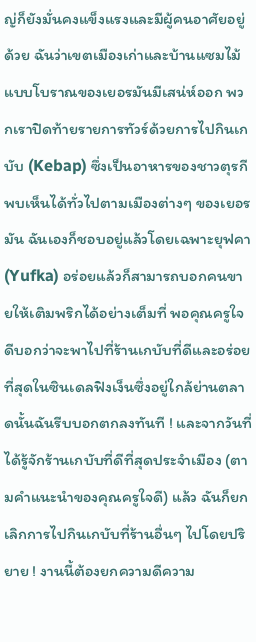ญ่ก็ยังมั่นคงแข็งแรงและมีผู้คนอาศัยอยู่ด้วย ฉันว่าเขตเมืองเก่าและบ้านแซมไม้แบบโบราณของเยอรมันมีเสน่ห์ออก พวกเราปิดท้ายรายการทัวร์ด้วยการไปกินเกบับ (Kebap) ซึ่งเป็นอาหารของชาวตุรกีพบเห็นได้ทั่วไปตามเมืองต่างๆ ของเยอรมัน ฉันเองก็ชอบอยู่แล้วโดยเฉพาะยุฟคา (Yufka) อร่อยแล้วก็สามารถบอกคนขายให้เติมพริกได้อย่างเต็มที่ พอคุณครูใจดีบอกว่าจะพาไปที่ร้านเกบับที่ดีและอร่อยที่สุดในซินเดลฟิงเง็นซึ่งอยู่ใกล้ย่านตลาดนั้นฉันรีบบอกตกลงทันที ! และจากวันที่ได้รู้จักร้านเกบับที่ดีที่สุดประจำเมือง (ตามคำแนะนำของคุณครูใจดี) แล้ว ฉันก็ยกเลิกการไปกินเกบับที่ร้านอื่นๆ ไปโดยปริยาย ! งานนี้ต้องยกความดีความ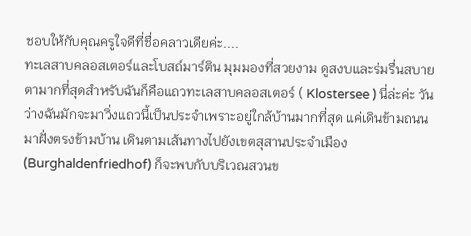ชอบให้กับคุณครูใจดีที่ชื่อคลาวเดียค่ะ....
ทะเลสาบคลอสเตอร์และโบสถ์มาร์ติน มุมมองที่สวยงาม ดูสงบและร่มรื่นสบายตามากที่สุดสำหรับฉันก็คือแถวทะเลสาบคลอสเตอร์ ( Klostersee ) นี่ล่ะค่ะ วันว่างฉันมักจะมาวิ่งแถวนี้เป็นประจำเพราะอยู่ใกล้บ้านมากที่สุด แค่เดินข้ามถนนมาฝั่งตรงข้ามบ้าน เดินตามเส้นทางไปยังเขตสุสานประจำเมือง (Burghaldenfriedhof) ก็จะพบกับบริเวณสวนข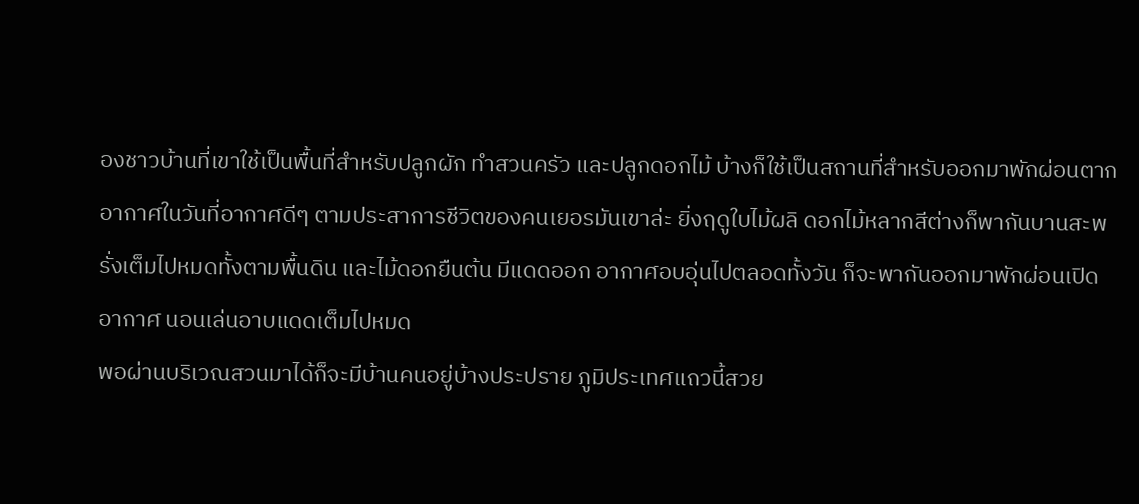องชาวบ้านที่เขาใช้เป็นพื้นที่สำหรับปลูกผัก ทำสวนครัว และปลูกดอกไม้ บ้างก็ใช้เป็นสถานที่สำหรับออกมาพักผ่อนตากอากาศในวันที่อากาศดีๆ ตามประสาการชีวิตของคนเยอรมันเขาล่ะ ยิ่งฤดูใบไม้ผลิ ดอกไม้หลากสีต่างก็พากันบานสะพรั่งเต็มไปหมดทั้งตามพื้นดิน และไม้ดอกยืนต้น มีแดดออก อากาศอบอุ่นไปตลอดทั้งวัน ก็จะพากันออกมาพักผ่อนเปิดอากาศ นอนเล่นอาบแดดเต็มไปหมด
พอผ่านบริเวณสวนมาได้ก็จะมีบ้านคนอยู่บ้างประปราย ภูมิประเทศแถวนี้สวย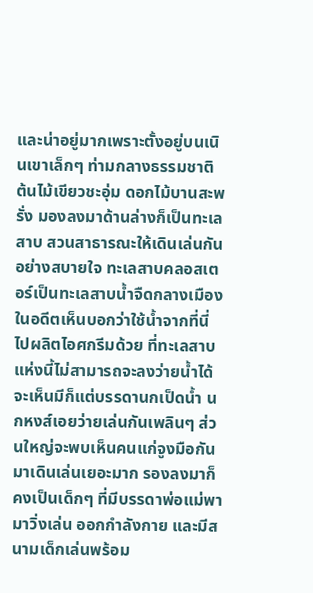และน่าอยู่มากเพราะตั้งอยู่บนเนินเขาเล็กๆ ท่ามกลางธรรมชาติ ต้นไม้เขียวชะอุ่ม ดอกไม้บานสะพรั่ง มองลงมาด้านล่างก็เป็นทะเลสาบ สวนสาธารณะให้เดินเล่นกันอย่างสบายใจ ทะเลสาบคลอสเตอร์เป็นทะเลสาบน้ำจืดกลางเมือง ในอดีตเห็นบอกว่าใช้น้ำจากที่นี่ไปผลิตไอศกรีมด้วย ที่ทะเลสาบแห่งนี้ไม่สามารถจะลงว่ายน้ำได้ จะเห็นมีก็แต่บรรดานกเป็ดน้ำ นกหงส์เอยว่ายเล่นกันเพลินๆ ส่วนใหญ่จะพบเห็นคนแก่จูงมือกันมาเดินเล่นเยอะมาก รองลงมาก็คงเป็นเด็กๆ ที่มีบรรดาพ่อแม่พามาวิ่งเล่น ออกกำลังกาย และมีสนามเด็กเล่นพร้อม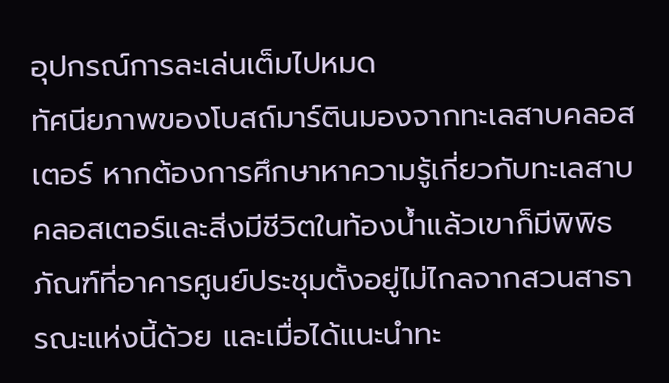อุปกรณ์การละเล่นเต็มไปหมด
ทัศนียภาพของโบสถ์มาร์ตินมองจากทะเลสาบคลอสเตอร์ หากต้องการศึกษาหาความรู้เกี่ยวกับทะเลสาบคลอสเตอร์และสิ่งมีชีวิตในท้องน้ำแล้วเขาก็มีพิพิธภัณฑ์ที่อาคารศูนย์ประชุมตั้งอยู่ไม่ไกลจากสวนสาธารณะแห่งนี้ด้วย และเมื่อได้แนะนำทะ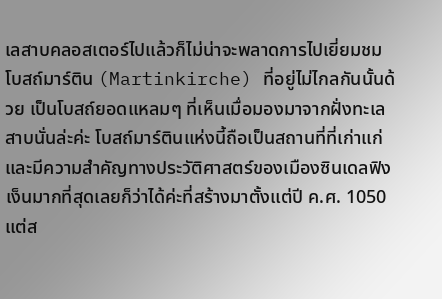เลสาบคลอสเตอร์ไปแล้วก็ไม่น่าจะพลาดการไปเยี่ยมชมโบสถ์มาร์ติน (Martinkirche) ที่อยู่ไม่ไกลกันนั้นด้วย เป็นโบสถ์ยอดแหลมๆ ที่เห็นเมื่อมองมาจากฝั่งทะเลสาบนั่นล่ะค่ะ โบสถ์มาร์ตินแห่งนี้ถือเป็นสถานที่ที่เก่าแก่และมีความสำคัญทางประวัติศาสตร์ของเมืองซินเดลฟิงเง็นมากที่สุดเลยก็ว่าได้ค่ะที่สร้างมาตั้งแต่ปี ค.ศ. 1050 แต่ส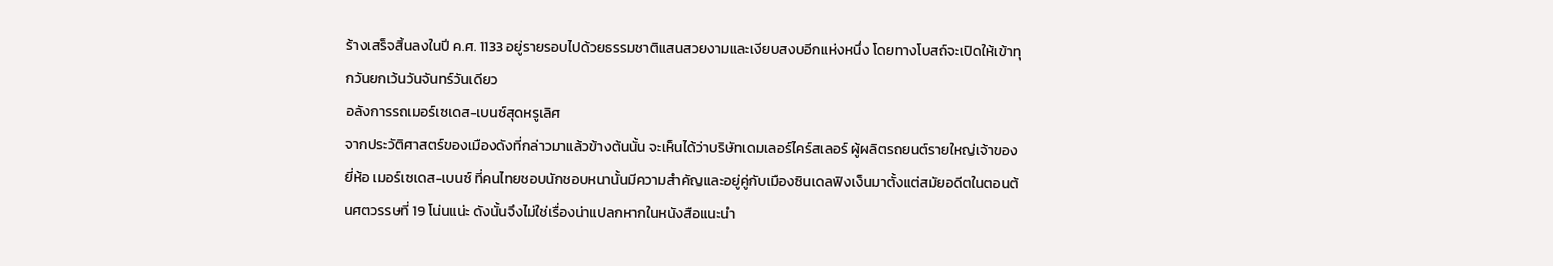ร้างเสร็จสิ้นลงในปี ค.ศ. 1133 อยู่รายรอบไปด้วยธรรมชาติแสนสวยงามและเงียบสงบอีกแห่งหนึ่ง โดยทางโบสถ์จะเปิดให้เข้าทุกวันยกเว้นวันจันทร์วันเดียว
อลังการรถเมอร์เซเดส-เบนซ์สุดหรูเลิศ
จากประวัติศาสตร์ของเมืองดังที่กล่าวมาแล้วข้างต้นนั้น จะเห็นได้ว่าบริษัทเดมเลอร์ไคร์สเลอร์ ผู้ผลิตรถยนต์รายใหญ่เจ้าของยี่ห้อ เมอร์เซเดส-เบนซ์ ที่คนไทยชอบนักชอบหนานั้นมีความสำคัญและอยู่คู่กับเมืองซินเดลฟิงเง็นมาตั้งแต่สมัยอดีตในตอนต้นศตวรรษที่ 19 โน่นแน่ะ ดังนั้นจึงไม่ใช่เรื่องน่าแปลกหากในหนังสือแนะนำ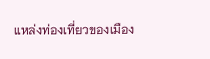แหล่งท่องเที่ยวของเมือง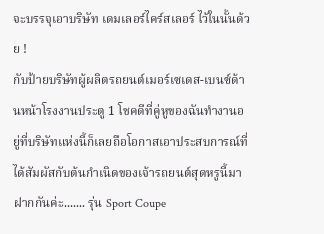จะบรรจุเอาบริษัท เดมเลอร์ไคร์สเลอร์ ไว้ในนั้นด้วย !
กับป้ายบริษัทผู้ผลิตรถยนต์เมอร์เซเดส-เบนซ์ด้านหน้าโรงงานประตู 1 โชคดีที่คู่หูของฉันทำงานอยู่ที่บริษัทแห่งนี้ก็เลยถือโอกาสเอาประสบการณ์ที่ได้สัมผัสกับต้นกำเนิดของเจ้ารถยนต์สุดหรูนี้มาฝากกันค่ะ....... รุ่น Sport Coupe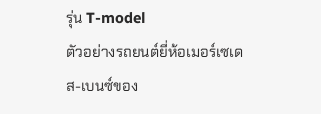รุ่น T-model
ตัวอย่างรถยนต์ยี่ห้อเมอร์เซเดส-เบนซ์ของ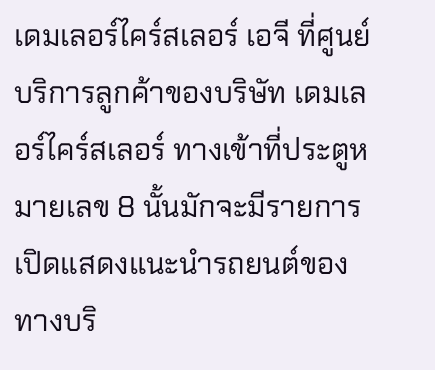เดมเลอร์ไคร์สเลอร์ เอจี ที่ศูนย์บริการลูกค้าของบริษัท เดมเลอร์ไคร์สเลอร์ ทางเข้าที่ประตูหมายเลข 8 นั้นมักจะมีรายการเปิดแสดงแนะนำรถยนต์ของทางบริ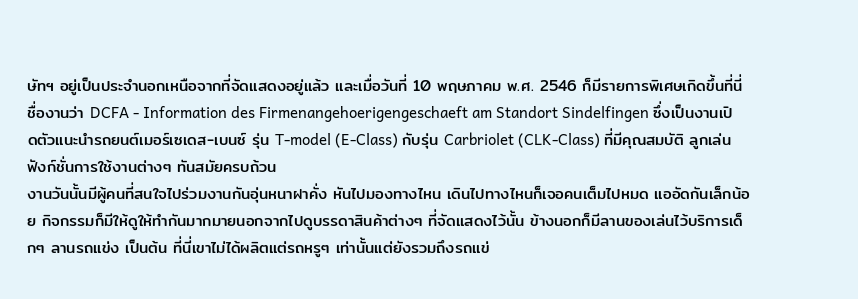ษัทฯ อยู่เป็นประจำนอกเหนือจากที่จัดแสดงอยู่แล้ว และเมื่อวันที่ 10 พฤษภาคม พ.ศ. 2546 ก็มีรายการพิเศษเกิดขึ้นที่นี่ ชื่องานว่า DCFA - Information des Firmenangehoerigengeschaeft am Standort Sindelfingen ซึ่งเป็นงานเปิดตัวแนะนำรถยนต์เมอร์เซเดส-เบนซ์ รุ่น T-model (E-Class) กับรุ่น Carbriolet (CLK-Class) ที่มีคุณสมบัติ ลูกเล่น ฟังก์ชั่นการใช้งานต่างๆ ทันสมัยครบถ้วน
งานวันนั้นมีผู้คนที่สนใจไปร่วมงานกันอุ่นหนาฝาคั่ง หันไปมองทางไหน เดินไปทางไหนก็เจอคนเต็มไปหมด แออัดกันเล็กน้อย กิจกรรมก็มีให้ดูให้ทำกันมากมายนอกจากไปดูบรรดาสินค้าต่างๆ ที่จัดแสดงไว้นั้น ข้างนอกก็มีลานของเล่นไว้บริการเด็กๆ ลานรถแข่ง เป็นต้น ที่นี่เขาไม่ได้ผลิตแต่รถหรูๆ เท่านั้นแต่ยังรวมถึงรถแข่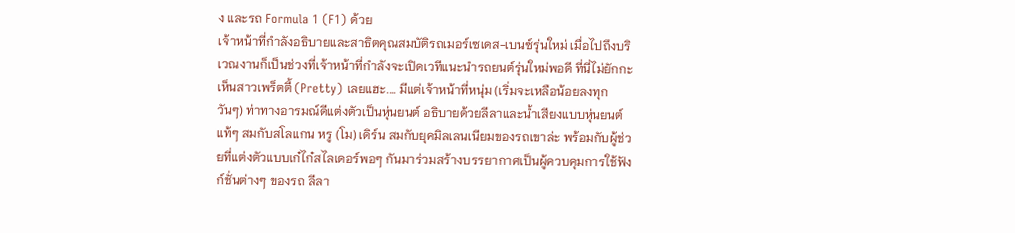ง และรถ Formula 1 (F1) ด้วย
เจ้าหน้าที่กำลังอธิบายและสาธิตคุณสมบัติรถเมอร์เซเดส-เบนซ์รุ่นใหม่ เมื่อไปถึงบริเวณงานก็เป็นช่วงที่เจ้าหน้าที่กำลังจะเปิดเวทีแนะนำรถยนต์รุ่นใหม่พอดี ที่นี่ไม่ยักกะเห็นสาวเพร็ตตี้ (Pretty) เลยแฮะ.... มีแต่เจ้าหน้าที่หนุ่ม (เริ่มจะเหลือน้อยลงทุกวันๆ) ท่าทางอารมณ์ดีแต่งตัวเป็นหุ่นยนต์ อธิบายด้วยลีลาและน้ำเสียงแบบหุ่นยนต์แท้ๆ สมกับสโลแกน หรู (โม) เดิร์น สมกับยุคมิลเลนเนียมของรถเขาล่ะ พร้อมกับผู้ช่วยที่แต่งตัวแบบเก๋ไก๋สไลเดอร์พอๆ กันมาร่วมสร้างบรรยากาศเป็นผู้ควบคุมการใช้ฟังก์ชั่นต่างๆ ของรถ ลีลา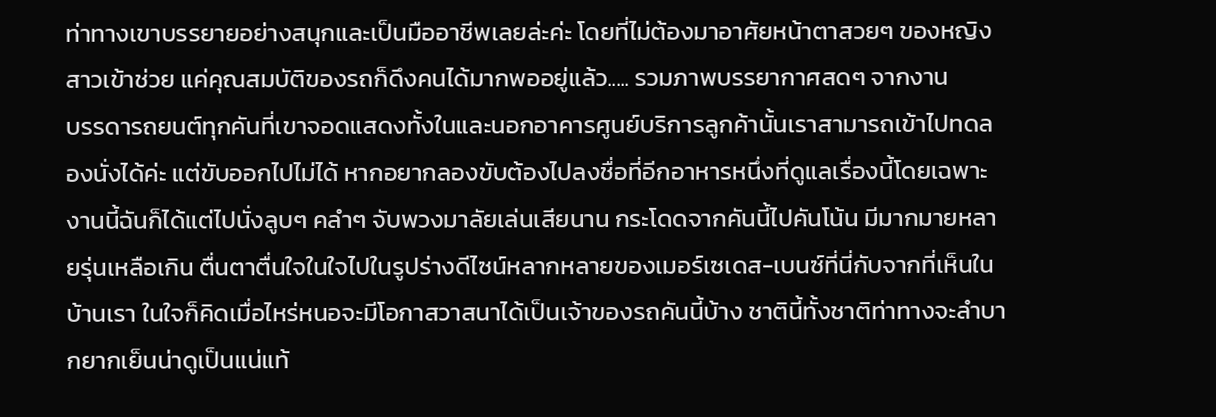ท่าทางเขาบรรยายอย่างสนุกและเป็นมืออาชีพเลยล่ะค่ะ โดยที่ไม่ต้องมาอาศัยหน้าตาสวยๆ ของหญิงสาวเข้าช่วย แค่คุณสมบัติของรถก็ดึงคนได้มากพออยู่แล้ว..... รวมภาพบรรยากาศสดๆ จากงาน
บรรดารถยนต์ทุกคันที่เขาจอดแสดงทั้งในและนอกอาคารศูนย์บริการลูกค้านั้นเราสามารถเข้าไปทดลองนั่งได้ค่ะ แต่ขับออกไปไม่ได้ หากอยากลองขับต้องไปลงชื่อที่อีกอาหารหนึ่งที่ดูแลเรื่องนี้โดยเฉพาะ งานนี้ฉันก็ได้แต่ไปนั่งลูบๆ คลำๆ จับพวงมาลัยเล่นเสียนาน กระโดดจากคันนี้ไปคันโน้น มีมากมายหลายรุ่นเหลือเกิน ตื่นตาตื่นใจในใจไปในรูปร่างดีไซน์หลากหลายของเมอร์เซเดส-เบนซ์ที่นี่กับจากที่เห็นในบ้านเรา ในใจก็คิดเมื่อไหร่หนอจะมีโอกาสวาสนาได้เป็นเจ้าของรถคันนี้บ้าง ชาตินี้ทั้งชาติท่าทางจะลำบากยากเย็นน่าดูเป็นแน่แท้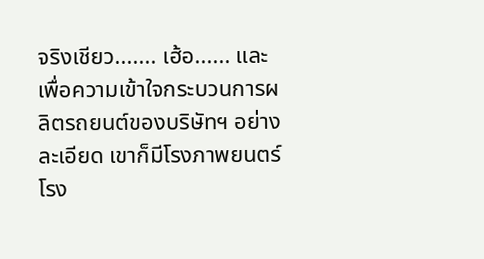จริงเชียว....... เฮ้อ...... และเพื่อความเข้าใจกระบวนการผลิตรถยนต์ของบริษัทฯ อย่างละเอียด เขาก็มีโรงภาพยนตร์โรง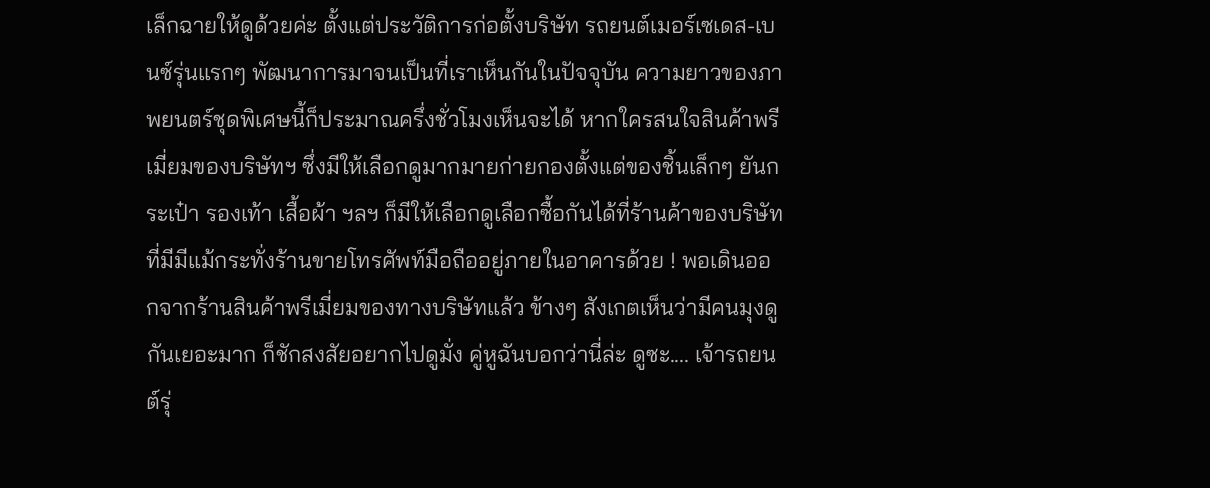เล็กฉายให้ดูด้วยค่ะ ตั้งแต่ประวัติการก่อตั้งบริษัท รถยนต์เมอร์เซเดส-เบนซ์รุ่นแรกๆ พัฒนาการมาจนเป็นที่เราเห็นกันในปัจจุบัน ความยาวของภาพยนตร์ชุดพิเศษนี้ก็ประมาณครึ่งชั่วโมงเห็นจะได้ หากใครสนใจสินค้าพรีเมี่ยมของบริษัทฯ ซึ่งมีให้เลือกดูมากมายก่ายกองตั้งแต่ของชิ้นเล็กๆ ยันกระเป๋า รองเท้า เสื้อผ้า ฯลฯ ก็มีให้เลือกดูเลือกซื้อกันได้ที่ร้านค้าของบริษัท ที่มีมีแม้กระทั่งร้านขายโทรศัพท์มือถืออยู่ภายในอาคารด้วย ! พอเดินออกจากร้านสินค้าพรีเมี่ยมของทางบริษัทแล้ว ข้างๆ สังเกตเห็นว่ามีคนมุงดูกันเยอะมาก ก็ชักสงสัยอยากไปดูมั่ง คู่หูฉันบอกว่านี่ล่ะ ดูซะ.... เจ้ารถยนต์รุ่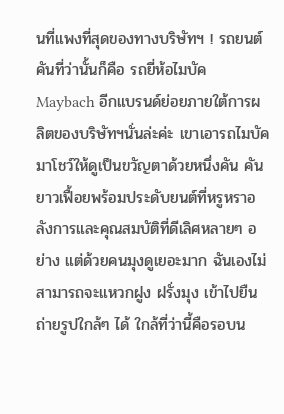นที่แพงที่สุดของทางบริษัทฯ ! รถยนต์คันที่ว่านั้นก็คือ รถยี่ห้อไมบัค Maybach อีกแบรนด์ย่อยภายใต้การผลิตของบริษัทฯนั่นล่ะค่ะ เขาเอารถไมบัคมาโชว์ให้ดูเป็นขวัญตาด้วยหนึ่งคัน คันยาวเฟื้อยพร้อมประดับยนต์ที่หรูหราอลังการและคุณสมบัติที่ดีเลิศหลายๆ อย่าง แต่ด้วยคนมุงดูเยอะมาก ฉันเองไม่สามารถจะแหวกฝูง ฝรั่งมุง เข้าไปยืนถ่ายรูปใกล้ๆ ได้ ใกล้ที่ว่านี้คือรอบน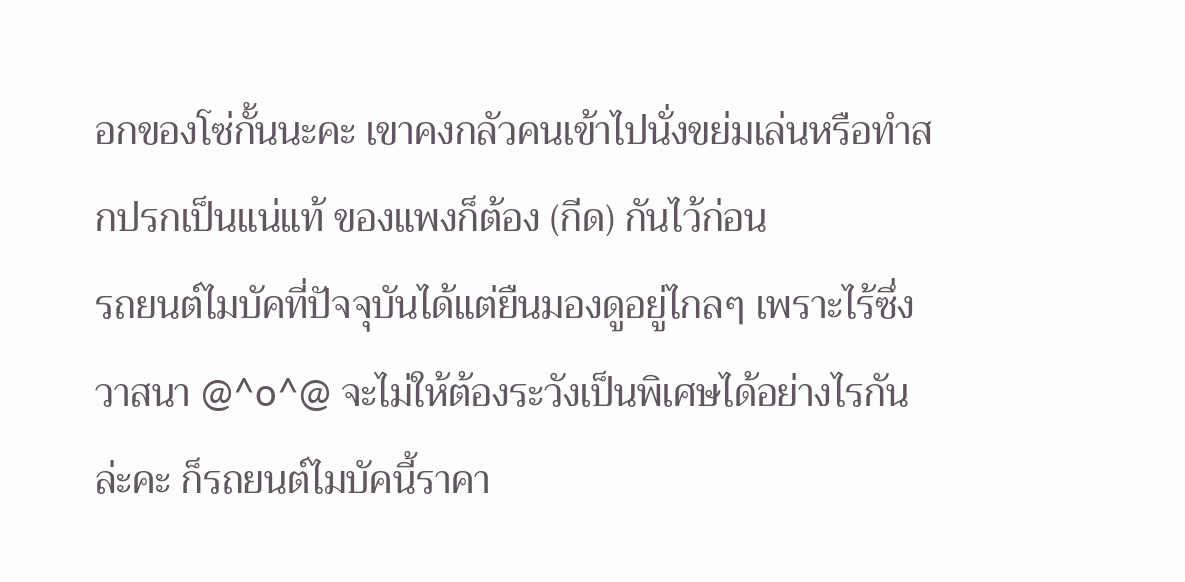อกของโซ่กั้นนะคะ เขาคงกลัวคนเข้าไปนั่งขย่มเล่นหรือทำสกปรกเป็นแน่แท้ ของแพงก็ต้อง (กีด) กันไว้ก่อน
รถยนต์ไมบัคที่ปัจจุบันได้แต่ยืนมองดูอยู่ไกลๆ เพราะไร้ซึ่งวาสนา @^o^@ จะไม่ให้ต้องระวังเป็นพิเศษได้อย่างไรกันล่ะคะ ก็รถยนต์ไมบัคนี้ราคา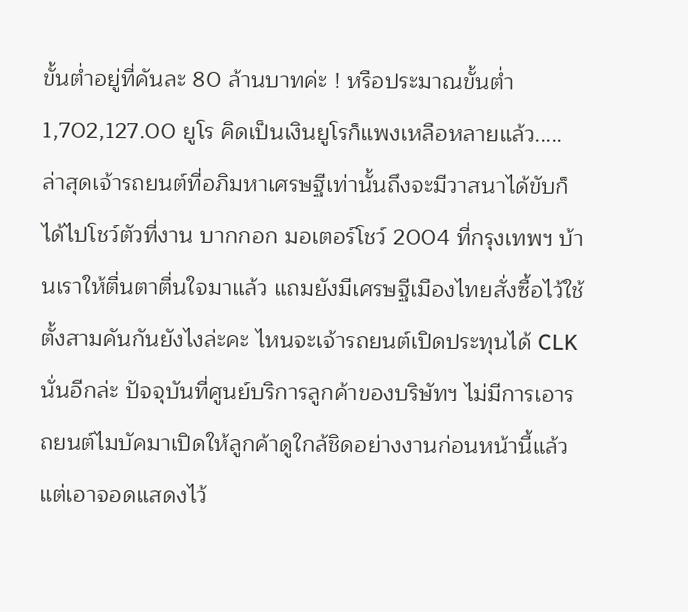ขั้นต่ำอยู่ที่คันละ 80 ล้านบาทค่ะ ! หรือประมาณขั้นต่ำ 1,702,127.00 ยูโร คิดเป็นเงินยูโรก็แพงเหลือหลายแล้ว..... ล่าสุดเจ้ารถยนต์ที่อภิมหาเศรษฐีเท่านั้นถึงจะมีวาสนาได้ขับก็ได้ไปโชว์ตัวที่งาน บากกอก มอเตอร์โชว์ 2004 ที่กรุงเทพฯ บ้านเราให้ตื่นตาตื่นใจมาแล้ว แถมยังมีเศรษฐีเมืองไทยสั่งซื้อไว้ใช้ตั้งสามคันกันยังไงล่ะคะ ไหนจะเจ้ารถยนต์เปิดประทุนได้ CLK นั่นอีกล่ะ ปัจจุบันที่ศูนย์บริการลูกค้าของบริษัทฯ ไม่มีการเอารถยนต์ไมบัคมาเปิดให้ลูกค้าดูใกล้ชิดอย่างงานก่อนหน้านี้แล้ว แต่เอาจอดแสดงไว้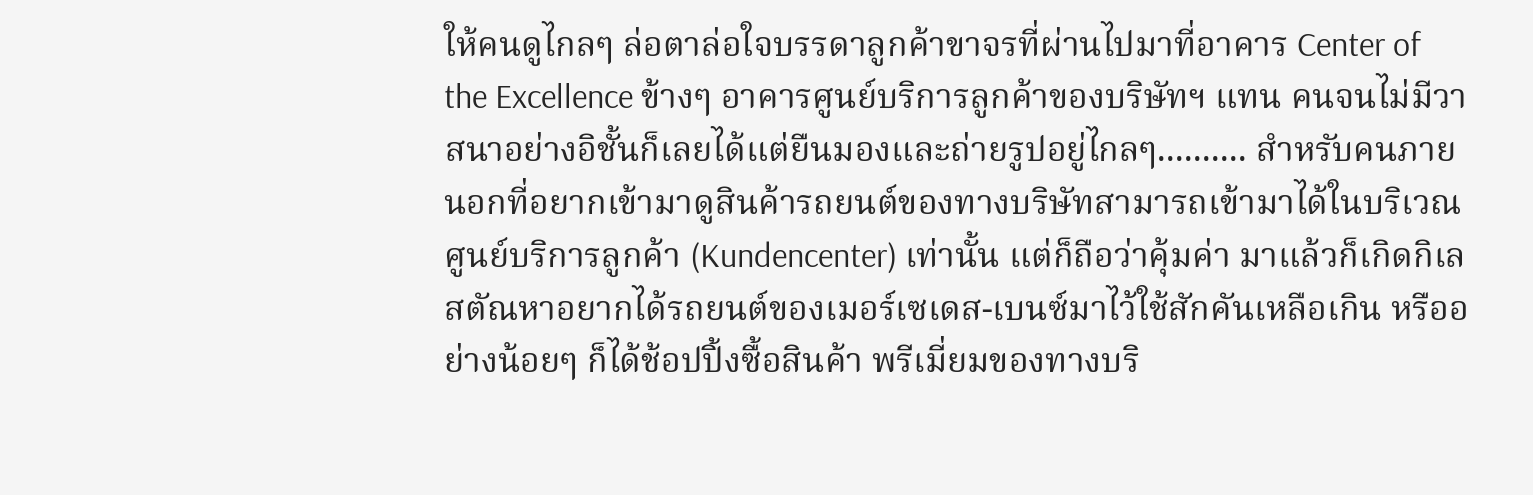ให้คนดูไกลๆ ล่อตาล่อใจบรรดาลูกค้าขาจรที่ผ่านไปมาที่อาคาร Center of the Excellence ข้างๆ อาคารศูนย์บริการลูกค้าของบริษัทฯ แทน คนจนไม่มีวาสนาอย่างอิชั้นก็เลยได้แต่ยืนมองและถ่ายรูปอยู่ไกลๆ.......... สำหรับคนภายนอกที่อยากเข้ามาดูสินค้ารถยนต์ของทางบริษัทสามารถเข้ามาได้ในบริเวณศูนย์บริการลูกค้า (Kundencenter) เท่านั้น แต่ก็ถือว่าคุ้มค่า มาแล้วก็เกิดกิเลสตัณหาอยากได้รถยนต์ของเมอร์เซเดส-เบนซ์มาไว้ใช้สักคันเหลือเกิน หรืออย่างน้อยๆ ก็ได้ช้อปปิ้งซื้อสินค้า พรีเมี่ยมของทางบริ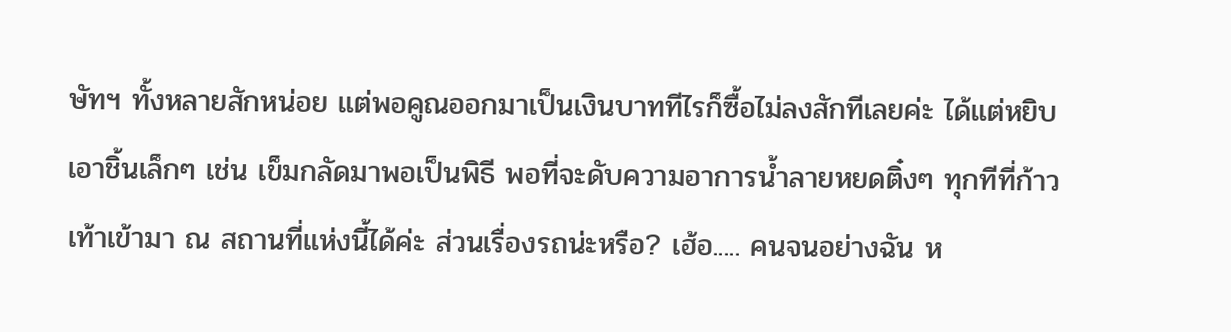ษัทฯ ทั้งหลายสักหน่อย แต่พอคูณออกมาเป็นเงินบาททีไรก็ซื้อไม่ลงสักทีเลยค่ะ ได้แต่หยิบเอาชิ้นเล็กๆ เช่น เข็มกลัดมาพอเป็นพิธี พอที่จะดับความอาการน้ำลายหยดติ๋งๆ ทุกทีที่ก้าวเท้าเข้ามา ณ สถานที่แห่งนี้ได้ค่ะ ส่วนเรื่องรถน่ะหรือ? เฮ้อ..... คนจนอย่างฉัน ห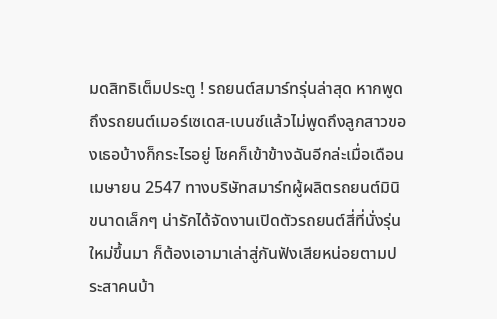มดสิทธิเต็มประตู ! รถยนต์สมาร์ทรุ่นล่าสุด หากพูดถึงรถยนต์เมอร์เซเดส-เบนซ์แล้วไม่พูดถึงลูกสาวของเธอบ้างก็กระไรอยู่ โชคก็เข้าข้างฉันอีกล่ะเมื่อเดือนเมษายน 2547 ทางบริษัทสมาร์ทผู้ผลิตรถยนต์มินิ ขนาดเล็กๆ น่ารักได้จัดงานเปิดตัวรถยนต์สี่ที่นั่งรุ่นใหม่ขึ้นมา ก็ต้องเอามาเล่าสู่กันฟังเสียหน่อยตามประสาคนบ้า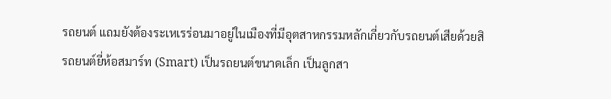รถยนต์ แถมยังต้องระเหเรร่อนมาอยู่ในเมืองที่มีอุตสาหกรรมหลักเกี่ยวกับรถยนต์เสียด้วยสิ รถยนต์ยี่ห้อสมาร์ท (Smart) เป็นรถยนต์ขนาดเล็ก เป็นลูกสา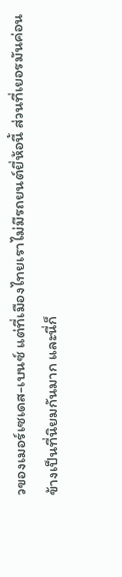วของเมอร์เซเดส-เบนซ์ แต่ที่เมืองไทยเราไม่มีรถยนต์ยี่ห้อนี้ ส่วนที่เยอรมันค่อนข้างเป็นที่นิยมกันมาก และนี่ก็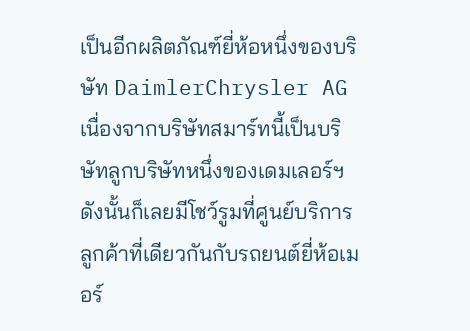เป็นอีกผลิตภัณฑ์ยี่ห้อหนึ่งของบริษัท DaimlerChrysler AG เนื่องจากบริษัทสมาร์ทนี้เป็นบริษัทลูกบริษัทหนึ่งของเดมเลอร์ฯ ดังนั้นก็เลยมีโชว์รูมที่ศูนย์บริการลูกค้าที่เดียวกันกับรถยนต์ยี่ห้อเมอร์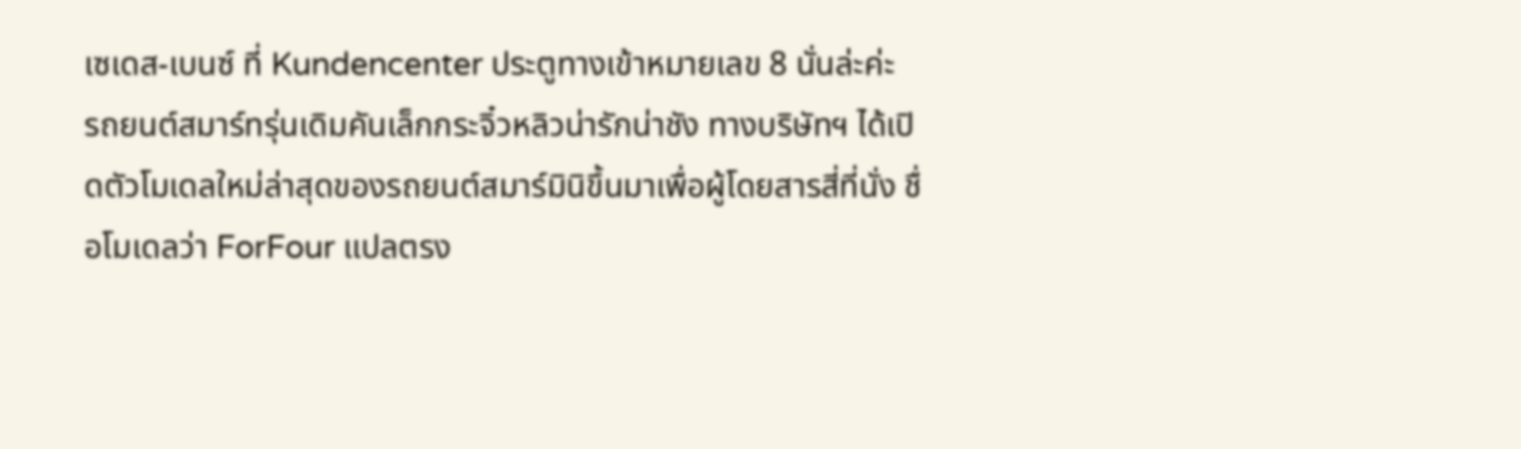เซเดส-เบนซ์ ที่ Kundencenter ประตูทางเข้าหมายเลข 8 นั่นล่ะค่ะ
รถยนต์สมาร์ทรุ่นเดิมคันเล็กกระจิ๋วหลิวน่ารักน่าชัง ทางบริษัทฯ ได้เปิดตัวโมเดลใหม่ล่าสุดของรถยนต์สมาร์มินิขึ้นมาเพื่อผู้โดยสารสี่ที่นั่ง ชื่อโมเดลว่า ForFour แปลตรง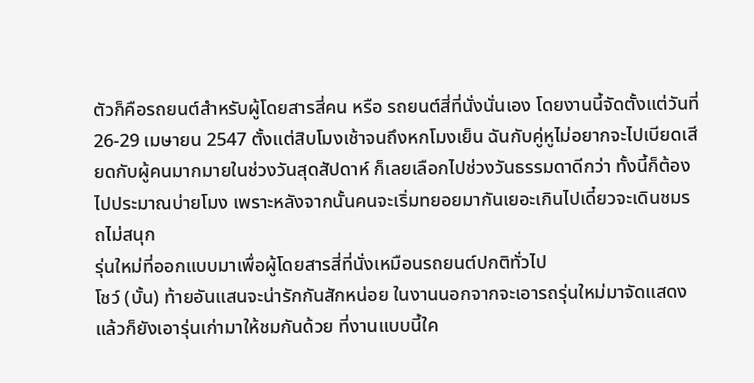ตัวก็คือรถยนต์สำหรับผู้โดยสารสี่คน หรือ รถยนต์สี่ที่นั่งนั่นเอง โดยงานนี้จัดตั้งแต่วันที่ 26-29 เมษายน 2547 ตั้งแต่สิบโมงเช้าจนถึงหกโมงเย็น ฉันกับคู่หูไม่อยากจะไปเบียดเสียดกับผู้คนมากมายในช่วงวันสุดสัปดาห์ ก็เลยเลือกไปช่วงวันธรรมดาดีกว่า ทั้งนี้ก็ต้องไปประมาณบ่ายโมง เพราะหลังจากนั้นคนจะเริ่มทยอยมากันเยอะเกินไปเดี๋ยวจะเดินชมรถไม่สนุก
รุ่นใหม่ที่ออกแบบมาเพื่อผู้โดยสารสี่ที่นั่งเหมือนรถยนต์ปกติทั่วไป
โชว์ (บั้น) ท้ายอันแสนจะน่ารักกันสักหน่อย ในงานนอกจากจะเอารถรุ่นใหม่มาจัดแสดงแล้วก็ยังเอารุ่นเก่ามาให้ชมกันด้วย ที่งานแบบนี้ใค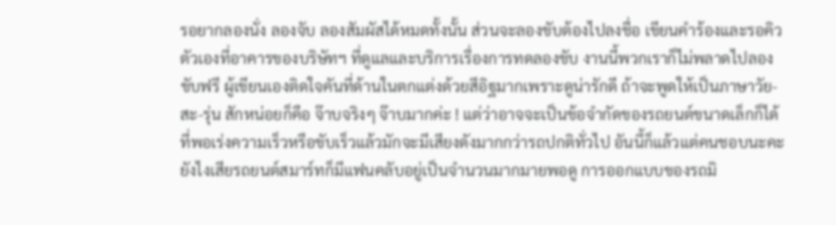รอยากลองนั่ง ลองจับ ลองสัมผัสได้หมดทั้งนั้น ส่วนจะลองขับต้องไปลงชื่อ เขียนคำร้องและรอคิวตัวเองที่อาคารของบริษัทฯ ที่ดูแลและบริการเรื่องการทดลองขับ งานนี้พวกเราก็ไม่พลาดไปลองขับฟรี ผู้เขียนเองติดใจคันที่ด้านในตกแต่งด้วยสีอิฐมากเพราะดูน่ารักดี ถ้าจะพูดให้เป็นภาษาวัย-สะ-รุ่น สักหน่อยก็คือ จ๊าบจริงๆ จ๊าบมากค่ะ ! แต่ว่าอาจจะเป็นข้อจำกัดของรถยนต์ขนาดเล็กก็ได้ ที่พอเร่งความเร็วหรือขับเร็วแล้วมักจะมีเสียงดังมากกว่ารถปกติทั่วไป อันนี้ก็แล้วแต่คนชอบนะคะ ยังไงเสียรถยนต์สมาร์ทก็มีแฟนคลับอยู่เป็นจำนวนมากมายพอดู การออกแบบของรถมิ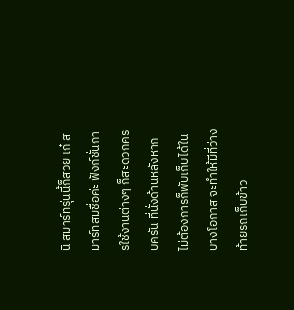นิ สมาร์ทรุ่นนี้ก็สวย เก๋ สมาร์ทสมชื่อค่ะ ฟังก์ชั่นการใช้งานต่างๆ ก็สะดวกครบครัน ที่นั่งด้านหลังหากไม่ต้องการก็พับเก็บได้ในบางโอกาส จะทำให้มีที่ว่างท้ายรถเก็บข้าว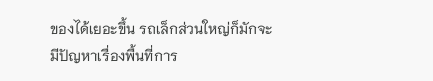ของได้เยอะขึ้น รถเล็กส่วนใหญ่ก็มักจะมีปัญหาเรื่องพื้นที่การ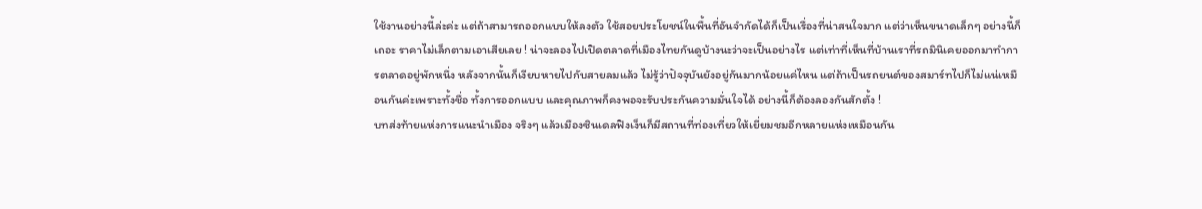ใช้งานอย่างนี้ล่ะค่ะ แต่ถ้าสามารถออกแบบให้ลงตัว ใช้สอยประโยชน์ในพื้นที่อันจำกัดได้ก็เป็นเรื่องที่น่าสนใจมาก แต่ว่าเห็นขนาดเล็กๆ อย่างนี้ก็เถอะ ราคาไม่เล็กตามเอาเสียเลย ! น่าจะลองไปเปิดตลาดที่เมืองไทยกันดูบ้างนะว่าจะเป็นอย่างไร แต่เท่าที่เห็นที่บ้านเราที่รถมินิเคยออกมาทำการตลาดอยู่พักหนึ่ง หลังจากนั้นก็เงียบหายไปกับสายลมแล้ว ไม่รู้ว่าปัจจุบันยังอยู่กันมากน้อยแค่ไหน แต่ถ้าเป็นรถยนต์ของสมาร์ทไปก็ไม่แน่เหมือนกันค่ะเพราะทั้งชื่อ ทั้งการออกแบบ และคุณภาพก็คงพอจะรับประกันความมั่นใจได้ อย่างนี้ก็ต้องลองกันสักตั้ง !
บทส่งท้ายแห่งการแนะนำเมือง จริงๆ แล้วเมืองซินเดลฟิงเง็นก็มีสถานที่ท่องเที่ยวให้เยี่ยมชมอีกหลายแห่งเหมือนกัน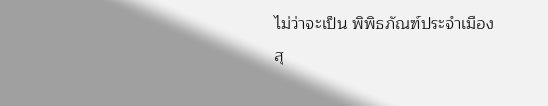ไม่ว่าจะเป็น พิพิธภัณฑ์ประจำเมือง สุ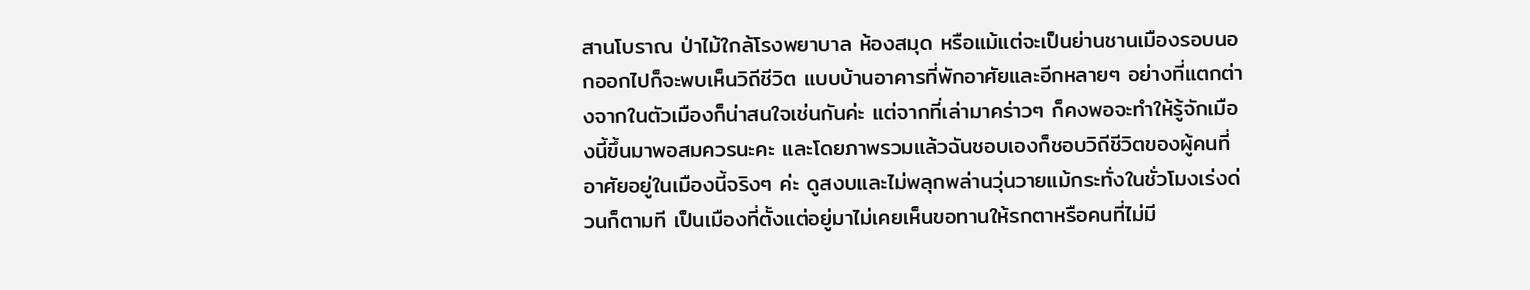สานโบราณ ป่าไม้ใกล้โรงพยาบาล ห้องสมุด หรือแม้แต่จะเป็นย่านชานเมืองรอบนอกออกไปก็จะพบเห็นวิถีชีวิต แบบบ้านอาคารที่พักอาศัยและอีกหลายๆ อย่างที่แตกต่างจากในตัวเมืองก็น่าสนใจเช่นกันค่ะ แต่จากที่เล่ามาคร่าวๆ ก็คงพอจะทำให้รู้จักเมืองนี้ขึ้นมาพอสมควรนะคะ และโดยภาพรวมแล้วฉันชอบเองก็ชอบวิถีชีวิตของผู้คนที่อาศัยอยู่ในเมืองนี้จริงๆ ค่ะ ดูสงบและไม่พลุกพล่านวุ่นวายแม้กระทั่งในชั่วโมงเร่งด่วนก็ตามที เป็นเมืองที่ตั้งแต่อยู่มาไม่เคยเห็นขอทานให้รกตาหรือคนที่ไม่มี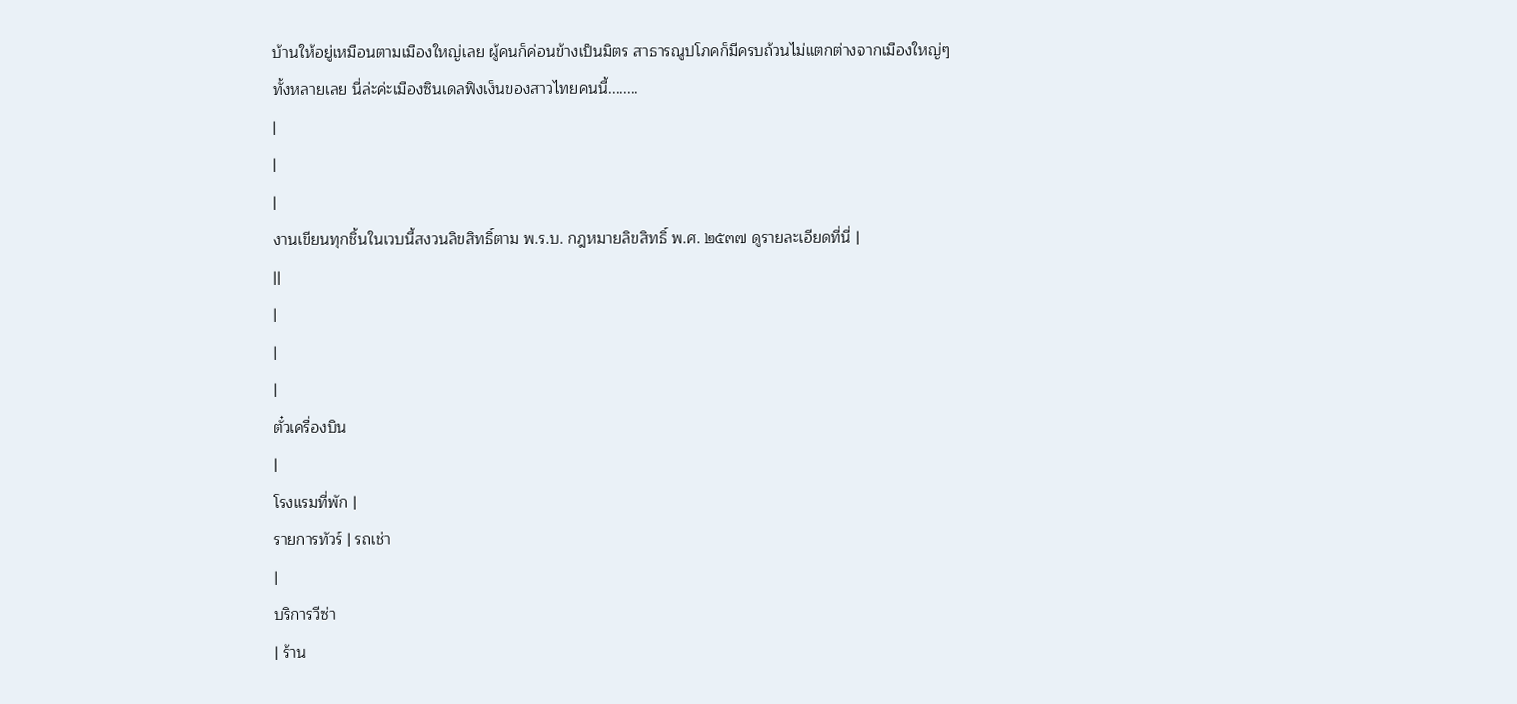บ้านให้อยู่เหมือนตามเมืองใหญ่เลย ผู้คนก็ค่อนข้างเป็นมิตร สาธารณูปโภคก็มีครบถ้วนไม่แตกต่างจากเมืองใหญ่ๆ ทั้งหลายเลย นี่ล่ะค่ะเมืองซินเดลฟิงเง็นของสาวไทยคนนี้........
|
|
|
งานเขียนทุกชิ้นในเวบนี้สงวนลิขสิทธิ์ตาม พ.ร.บ. กฎหมายลิขสิทธิ์ พ.ศ. ๒๕๓๗ ดูรายละเอียดที่นี่ |
||
|
|
|
ตั๋วเครื่องบิน
|
โรงแรมที่พัก |
รายการทัวร์ | รถเช่า
|
บริการวีซ่า
| ร้าน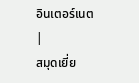อินเตอร์เนต
|
สมุดเยี่ย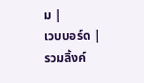ม |
เวบบอร์ด |
รวมลิ้งค์